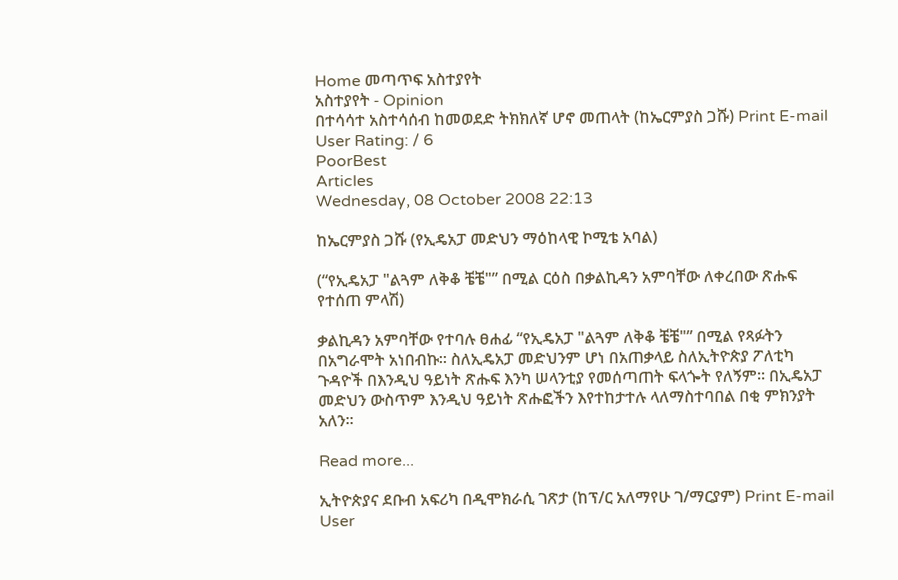Home መጣጥፍ አስተያየት
አስተያየት - Opinion
በተሳሳተ አስተሳሰብ ከመወደድ ትክክለኛ ሆኖ መጠላት (ከኤርምያስ ጋሹ) Print E-mail
User Rating: / 6
PoorBest
Articles
Wednesday, 08 October 2008 22:13

ከኤርምያስ ጋሹ (የኢዴአፓ መድህን ማዕከላዊ ኮሚቴ አባል)

(“የኢዴአፓ "ልጓም ለቅቆ ቼቼ"” በሚል ርዕስ በቃልኪዳን አምባቸው ለቀረበው ጽሑፍ የተሰጠ ምላሽ)

ቃልኪዳን አምባቸው የተባሉ ፀሐፊ “የኢዴአፓ "ልጓም ለቅቆ ቼቼ"” በሚል የጻፉትን በአግራሞት አነበብኩ። ስለኢዴአፓ መድህንም ሆነ በአጠቃላይ ስለኢትዮጵያ ፖለቲካ ጉዳዮች በእንዲህ ዓይነት ጽሑፍ እንካ ሠላንቲያ የመሰጣጠት ፍላጐት የለኝም። በኢዴአፓ መድህን ውስጥም እንዲህ ዓይነት ጽሑፎችን እየተከታተሉ ላለማስተባበል በቂ ምክንያት አለን።

Read more...

ኢትዮጵያና ደቡብ አፍሪካ በዲሞክራሲ ገጽታ (ከፕ/ር አለማየሁ ገ/ማርያም) Print E-mail
User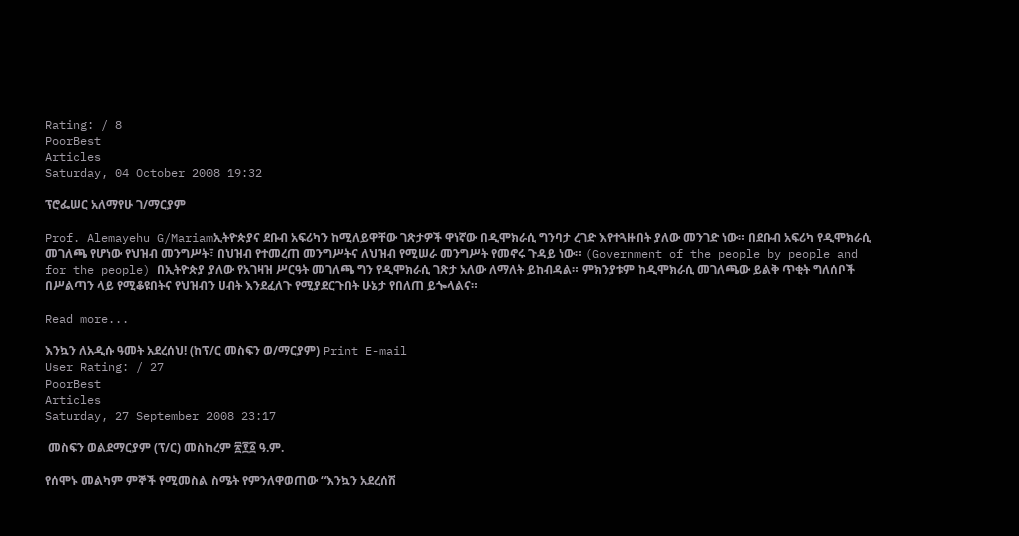Rating: / 8
PoorBest
Articles
Saturday, 04 October 2008 19:32

ፕሮፌሠር አለማየሁ ገ/ማርያም

Prof. Alemayehu G/Mariamኢትዮጵያና ደቡብ አፍሪካን ከሚለይዋቸው ገጽታዎች ዋነኛው በዲሞክራሲ ግንባታ ረገድ እየተጓዙበት ያለው መንገድ ነው። በደቡብ አፍሪካ የዲሞክራሲ መገለጫ የሆነው የህዝብ መንግሥት፣ በህዝብ የተመረጠ መንግሥትና ለህዝብ የሚሠራ መንግሥት የመኖሩ ጉዳይ ነው። (Government of the people by people and for the people) በኢትዮጵያ ያለው የአገዛዝ ሥርዓት መገለጫ ግን የዲሞክራሲ ገጽታ አለው ለማለት ይከብዳል። ምክንያቱም ከዲሞክራሲ መገለጫው ይልቅ ጥቂት ግለሰቦች በሥልጣን ላይ የሚቆዩበትና የህዝብን ሀብት እንደፈለጉ የሚያደርጉበት ሁኔታ የበለጠ ይጐላልና።

Read more...

እንኳን ለአዲሱ ዓመት አደረሰህ! (ከፕ/ር መስፍን ወ/ማርያም) Print E-mail
User Rating: / 27
PoorBest
Articles
Saturday, 27 September 2008 23:17

 መስፍን ወልደማርያም (ፕ/ር) መስከረም ፳፻፩ ዓ.ም.

የሰሞኑ መልካም ምኞች የሚመስል ስሜት የምንለዋወጠው “እንኳን አደረሰሽ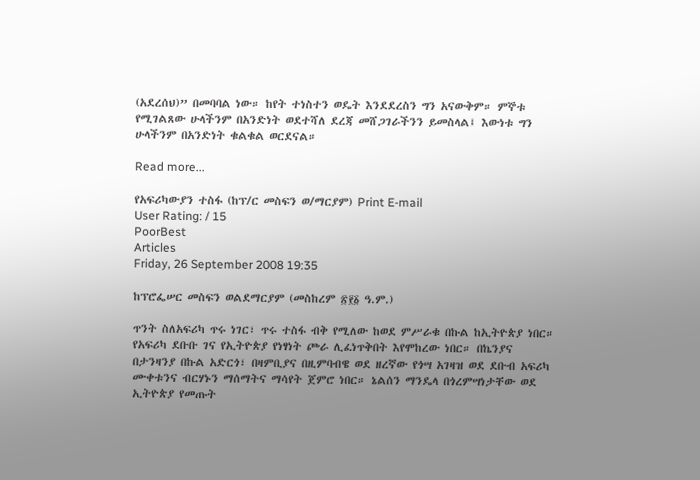(አደረሰህ)” በመባባል ነው። ከየት ተነስተን ወዴት እንደደረስን ግን አናውቅም። ምኞቱ የሚገልጸው ሁላችንም በአንድነት ወደተሻለ ደረጃ መሸጋገራችንን ይመስላል፤ እውነቱ ግን ሁላችንም በአንድነት ቁልቁል ወርደናል።

Read more...

የአፍሪካውያን ተስፋ (ከፕ/ር መስፍን ወ/ማርያም) Print E-mail
User Rating: / 15
PoorBest
Articles
Friday, 26 September 2008 19:35

ከፕሮፌሠር መስፍን ወልደማርያም (መስከረም ፳፻፩ ዓ.ም.)

ጥንት ስለአፍሪካ ጥሩ ነገር፣ ጥሩ ተስፋ ብቅ የሚለው ከወደ ምሥራቁ በኩል ከኢትዮጵያ ነበር። የአፍሪካ ደቡቡ ገና የኢትዮጵያ የነፃነት ጮራ ሊፈነጥቅበት እየሞከረው ነበር። በኬንያና በታንዛንያ በኩል አድርጎ፣ በዛምቢያና በዚምባብዌ ወደ ዘረኛው የጎሣ አገዛዝ ወደ ደቡብ አፍሪካ ሙቀቱንና ብርሃኑን ማሰማትና ማሳየት ጀምሮ ነበር። ኔልሰን ማንዴላ በጎረምሣነታቸው ወደ ኢትዮጵያ የመጡት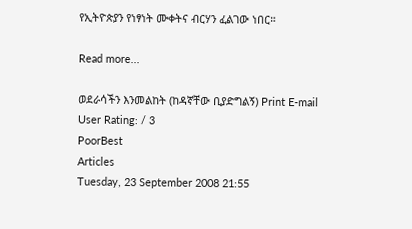የኢትዮጵያን የነፃነት ሙቀትና ብርሃን ፈልገው ነበር።

Read more...

ወደራሳችን እንመልከት (ከዳኛቸው ቢያድግልኝ) Print E-mail
User Rating: / 3
PoorBest
Articles
Tuesday, 23 September 2008 21:55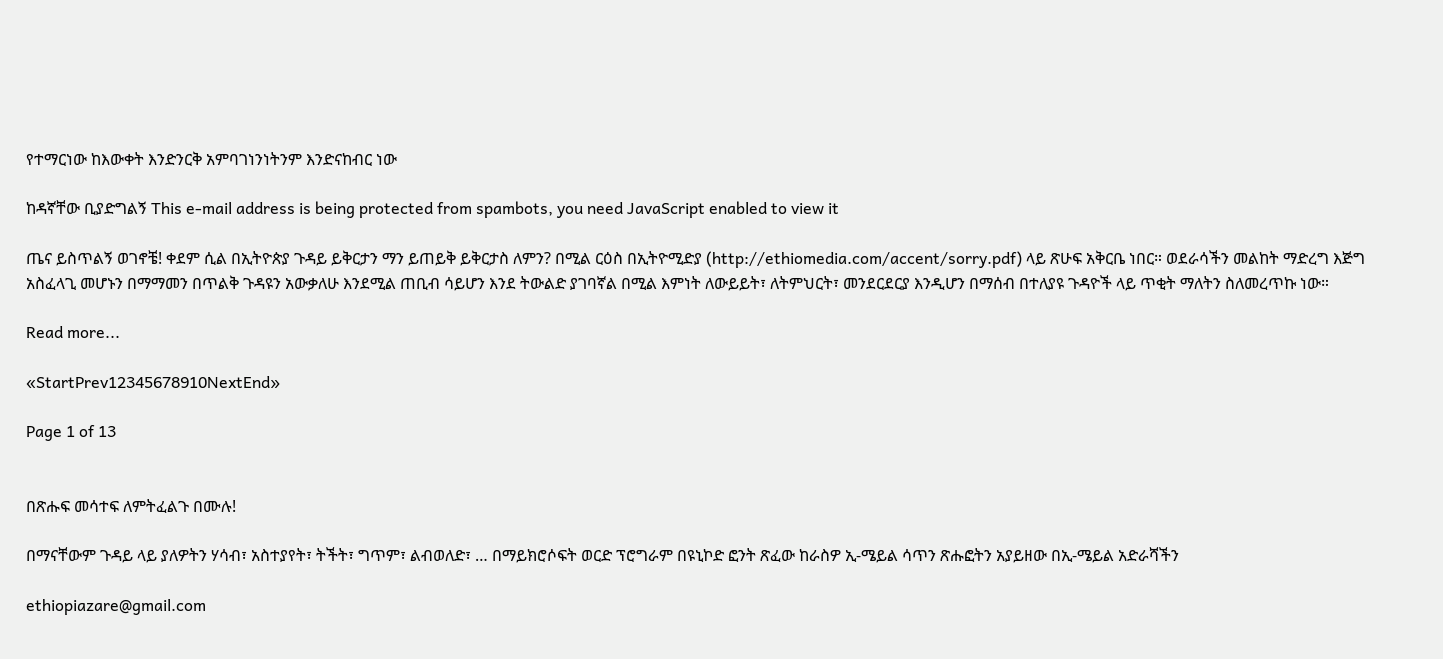የተማርነው ከእውቀት እንድንርቅ አምባገነንነትንም እንድናከብር ነው

ከዳኛቸው ቢያድግልኝ This e-mail address is being protected from spambots, you need JavaScript enabled to view it

ጤና ይስጥልኝ ወገኖቼ! ቀደም ሲል በኢትዮጵያ ጉዳይ ይቅርታን ማን ይጠይቅ ይቅርታስ ለምን? በሚል ርዕስ በኢትዮሚድያ (http://ethiomedia.com/accent/sorry.pdf) ላይ ጽሁፍ አቅርቤ ነበር። ወደራሳችን መልከት ማድረግ እጅግ አስፈላጊ መሆኑን በማማመን በጥልቅ ጉዳዩን አውቃለሁ እንደሚል ጠቢብ ሳይሆን እንደ ትውልድ ያገባኛል በሚል እምነት ለውይይት፣ ለትምህርት፣ መንደርደርያ እንዲሆን በማሰብ በተለያዩ ጉዳዮች ላይ ጥቂት ማለትን ስለመረጥኩ ነው።

Read more...

«StartPrev12345678910NextEnd»

Page 1 of 13


በጽሑፍ መሳተፍ ለምትፈልጉ በሙሉ!

በማናቸውም ጉዳይ ላይ ያለዎትን ሃሳብ፣ አስተያየት፣ ትችት፣ ግጥም፣ ልብወለድ፣ … በማይክሮሶፍት ወርድ ፕሮግራም በዩኒኮድ ፎንት ጽፈው ከራስዎ ኢ-ሜይል ሳጥን ጽሑፎትን አያይዘው በኢ-ሜይል አድራሻችን

ethiopiazare@gmail.com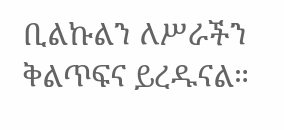ቢልኩልን ለሥራችን ቅልጥፍና ይረዱናል።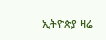ኢትዮጵያ ዛሬ